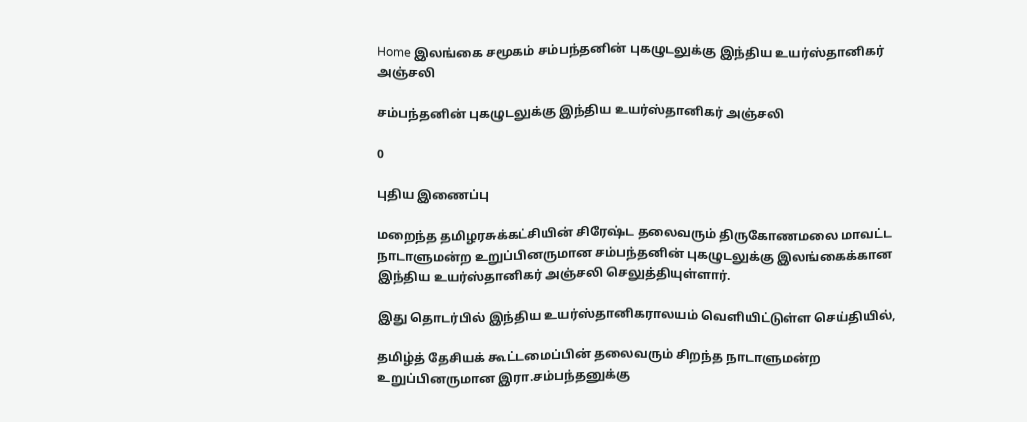Home இலங்கை சமூகம் சம்பந்தனின் புகழுடலுக்கு இந்திய உயர்ஸ்தானிகர் அஞ்சலி

சம்பந்தனின் புகழுடலுக்கு இந்திய உயர்ஸ்தானிகர் அஞ்சலி

0

புதிய இணைப்பு

மறைந்த தமிழரசுக்கட்சியின் சிரேஷ்ட தலைவரும் திருகோணமலை மாவட்ட நாடாளுமன்ற உறுப்பினருமான சம்பந்தனின் புகழுடலுக்கு இலங்கைக்கான இந்திய உயர்ஸ்தானிகர் அஞ்சலி செலுத்தியுள்ளார்.

இது தொடர்பில் இந்திய உயர்ஸ்தானிகராலயம் வெளியிட்டுள்ள செய்தியில்,

தமிழ்த் தேசியக் கூட்டமைப்பின் தலைவரும் சிறந்த நாடாளுமன்ற உறுப்பினருமான இரா.சம்பந்தனுக்கு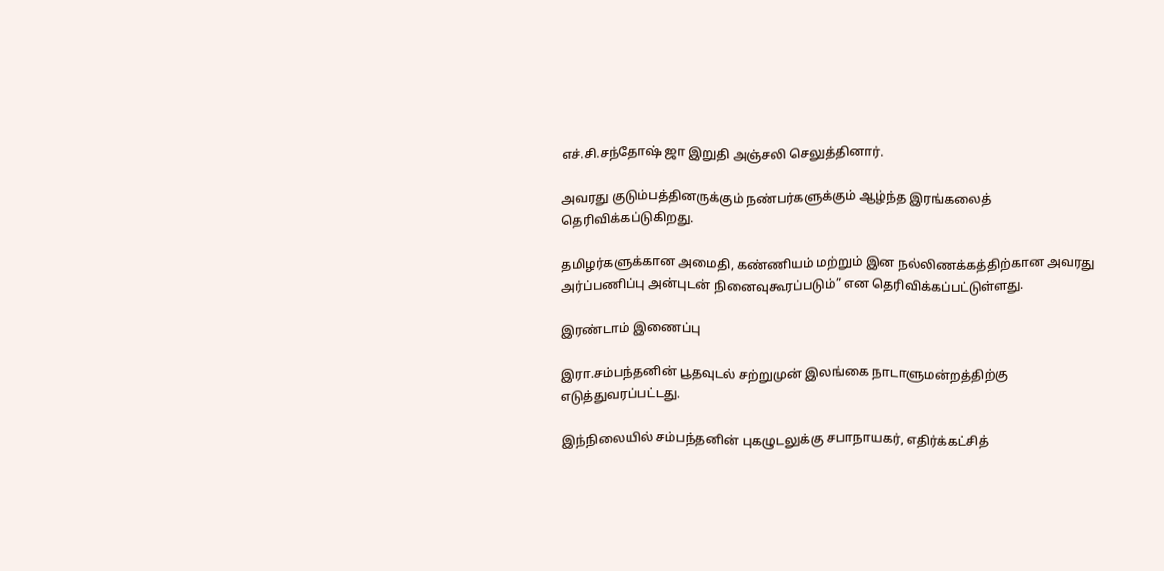எச்.சி.சந்தோஷ் ஜா இறுதி அஞ்சலி செலுத்தினார்.

அவரது குடும்பத்தினருக்கும் நண்பர்களுக்கும் ஆழ்ந்த இரங்கலைத் தெரிவிக்கப்டுகிறது.

தமிழர்களுக்கான அமைதி, கண்ணியம் மற்றும் இன நல்லிணக்கத்திற்கான அவரது அர்ப்பணிப்பு அன்புடன் நினைவுகூரப்படும்” என தெரிவிக்கப்பட்டுள்ளது.

இரண்டாம் இணைப்பு

இரா.சம்பந்தனின் பூதவுடல் சற்றுமுன் இலங்கை நாடாளுமன்றத்திற்கு எடுத்துவரப்பட்டது.

இந்நிலையில் சம்பந்தனின் புகழுடலுக்கு சபாநாயகர், எதிர்க்கட்சித்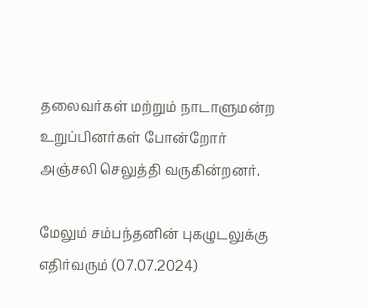தலைவர்கள் மற்றும் நாடாளுமன்ற உறுப்பினர்கள் போன்றோர் அஞ்சலி செலுத்தி வருகின்றனர்.

மேலும் சம்பந்தனின் புகழுடலுக்கு எதிர்வரும் (07.07.2024)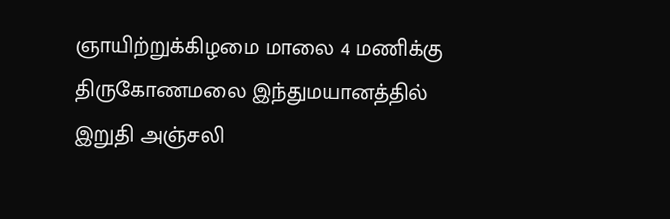ஞாயிற்றுக்கிழமை மாலை 4 மணிக்கு திருகோணமலை இந்துமயானத்தில் இறுதி அஞ்சலி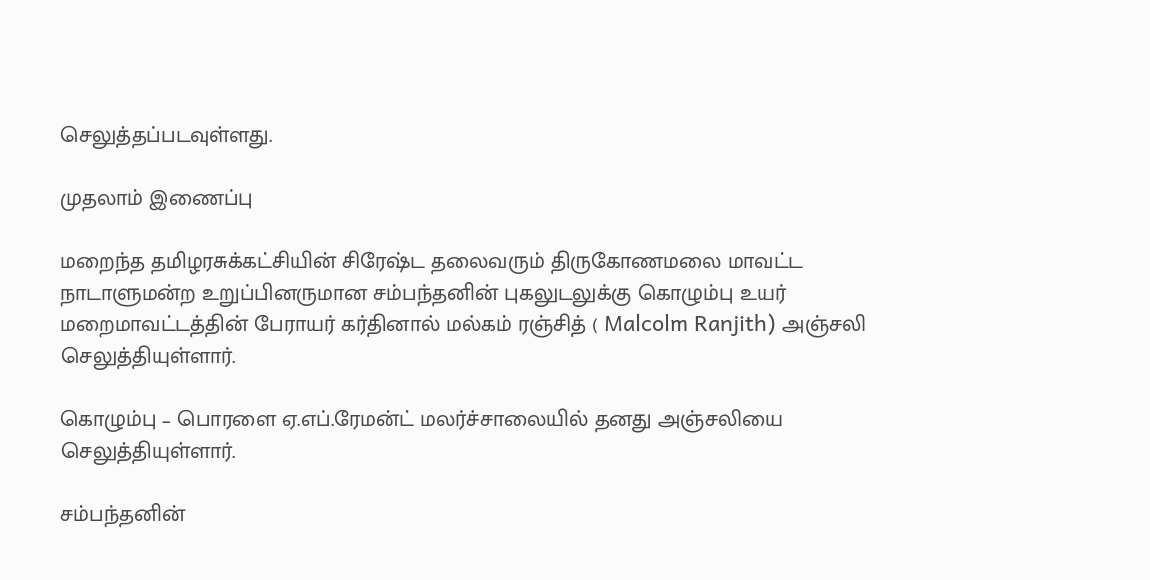செலுத்தப்படவுள்ளது.

முதலாம் இணைப்பு

மறைந்த தமிழரசுக்கட்சியின் சிரேஷ்ட தலைவரும் திருகோணமலை மாவட்ட நாடாளுமன்ற உறுப்பினருமான சம்பந்தனின் புகலுடலுக்கு கொழும்பு உயர் மறைமாவட்டத்தின் பேராயர் கர்தினால் மல்கம் ரஞ்சித் ( Malcolm Ranjith) அஞ்சலி செலுத்தியுள்ளார்.

கொழும்பு – பொரளை ஏ.எப்.ரேமன்ட் மலர்ச்சாலையில் தனது அஞ்சலியை செலுத்தியுள்ளார்.

சம்பந்தனின்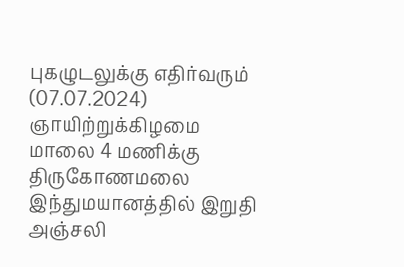புகழுடலுக்கு எதிர்வரும் (07.07.2024) ஞாயிற்றுக்கிழமை மாலை 4 மணிக்கு திருகோணமலை இந்துமயானத்தில் இறுதி அஞ்சலி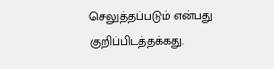செலுத்தப்படும் என்பது குறிப்பிடத்தக்கது.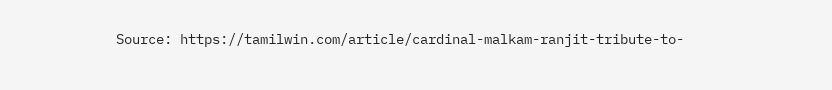Source: https://tamilwin.com/article/cardinal-malkam-ranjit-tribute-to-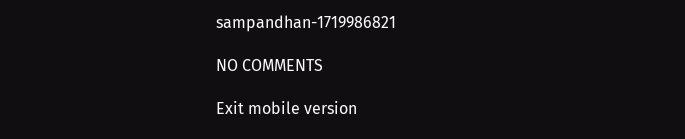sampandhan-1719986821

NO COMMENTS

Exit mobile version